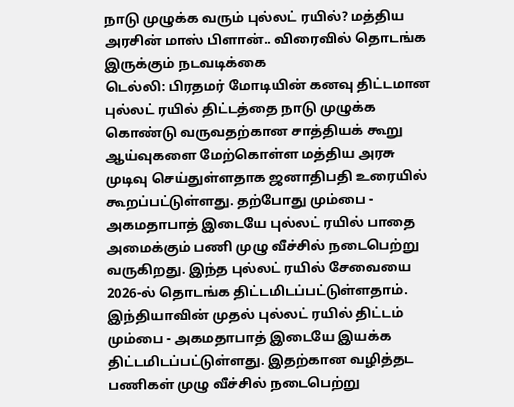நாடு முழுக்க வரும் புல்லட் ரயில்? மத்திய அரசின் மாஸ் பிளான்.. விரைவில் தொடங்க இருக்கும் நடவடிக்கை
டெல்லி: பிரதமர் மோடியின் கனவு திட்டமான புல்லட் ரயில் திட்டத்தை நாடு முழுக்க கொண்டு வருவதற்கான சாத்தியக் கூறு ஆய்வுகளை மேற்கொள்ள மத்திய அரசு முடிவு செய்துள்ளதாக ஜனாதிபதி உரையில் கூறப்பட்டுள்ளது. தற்போது மும்பை - அகமதாபாத் இடையே புல்லட் ரயில் பாதை அமைக்கும் பணி முழு வீச்சில் நடைபெற்று வருகிறது. இந்த புல்லட் ரயில் சேவையை 2026-ல் தொடங்க திட்டமிடப்பட்டுள்ளதாம்.
இந்தியாவின் முதல் புல்லட் ரயில் திட்டம் மும்பை - அகமதாபாத் இடையே இயக்க திட்டமிடப்பட்டுள்ளது. இதற்கான வழித்தட பணிகள் முழு வீச்சில் நடைபெற்று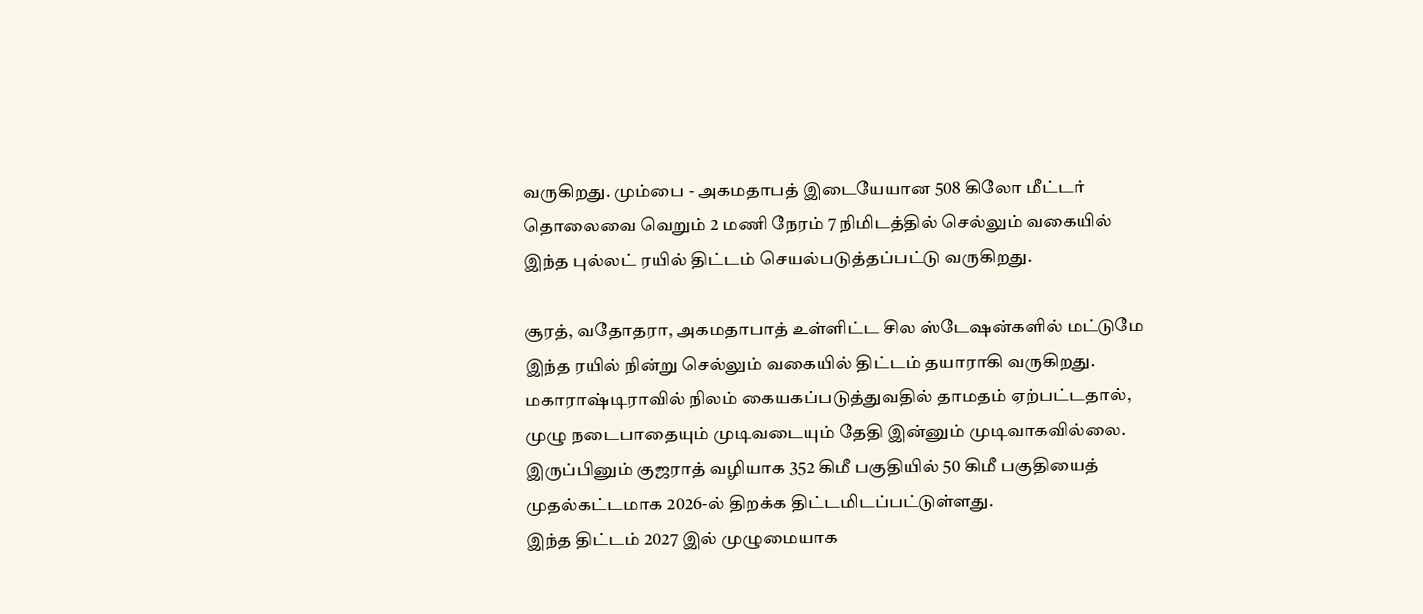வருகிறது. மும்பை - அகமதாபத் இடையேயான 508 கிலோ மீட்டர் தொலைவை வெறும் 2 மணி நேரம் 7 நிமிடத்தில் செல்லும் வகையில் இந்த புல்லட் ரயில் திட்டம் செயல்படுத்தப்பட்டு வருகிறது.

சூரத், வதோதரா, அகமதாபாத் உள்ளிட்ட சில ஸ்டேஷன்களில் மட்டுமே இந்த ரயில் நின்று செல்லும் வகையில் திட்டம் தயாராகி வருகிறது. மகாராஷ்டிராவில் நிலம் கையகப்படுத்துவதில் தாமதம் ஏற்பட்டதால், முழு நடைபாதையும் முடிவடையும் தேதி இன்னும் முடிவாகவில்லை. இருப்பினும் குஜராத் வழியாக 352 கிமீ பகுதியில் 50 கிமீ பகுதியைத் முதல்கட்டமாக 2026-ல் திறக்க திட்டமிடப்பட்டுள்ளது.
இந்த திட்டம் 2027 இல் முழுமையாக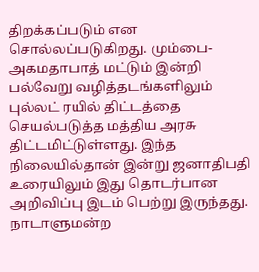திறக்கப்படும் என சொல்லப்படுகிறது. மும்பை- அகமதாபாத் மட்டும் இன்றி பல்வேறு வழித்தடங்களிலும் புல்லட் ரயில் திட்டத்தை செயல்படுத்த மத்திய அரசு திட்டமிட்டுள்ளது. இந்த நிலையில்தான் இன்று ஜனாதிபதி உரையிலும் இது தொடர்பான அறிவிப்பு இடம் பெற்று இருந்தது.
நாடாளுமன்ற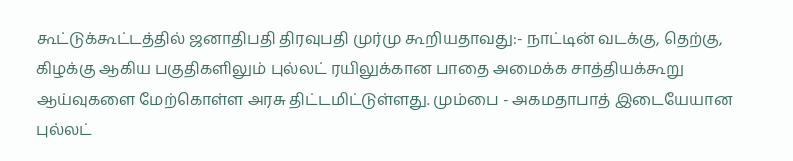கூட்டுக்கூட்டத்தில் ஜனாதிபதி திரவுபதி முர்மு கூறியதாவது:- நாட்டின் வடக்கு, தெற்கு, கிழக்கு ஆகிய பகுதிகளிலும் புல்லட் ரயிலுக்கான பாதை அமைக்க சாத்தியக்கூறு ஆய்வுகளை மேற்கொள்ள அரசு திட்டமிட்டுள்ளது. மும்பை - அகமதாபாத் இடையேயான புல்லட்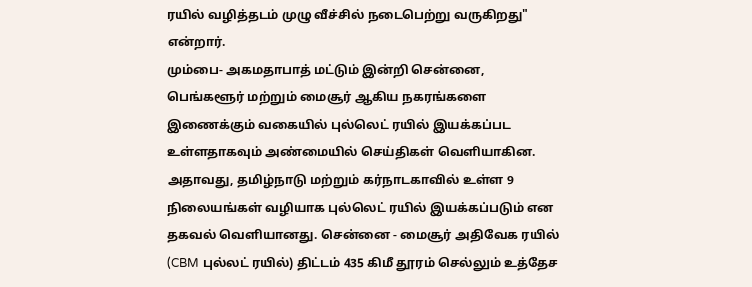ரயில் வழித்தடம் முழு வீச்சில் நடைபெற்று வருகிறது" என்றார்.
மும்பை- அகமதாபாத் மட்டும் இன்றி சென்னை, பெங்களூர் மற்றும் மைசூர் ஆகிய நகரங்களை இணைக்கும் வகையில் புல்லெட் ரயில் இயக்கப்பட உள்ளதாகவும் அண்மையில் செய்திகள் வெளியாகின. அதாவது, தமிழ்நாடு மற்றும் கர்நாடகாவில் உள்ள 9 நிலையங்கள் வழியாக புல்லெட் ரயில் இயக்கப்படும் என தகவல் வெளியானது. சென்னை - மைசூர் அதிவேக ரயில் (CBM புல்லட் ரயில்) திட்டம் 435 கிமீ தூரம் செல்லும் உத்தேச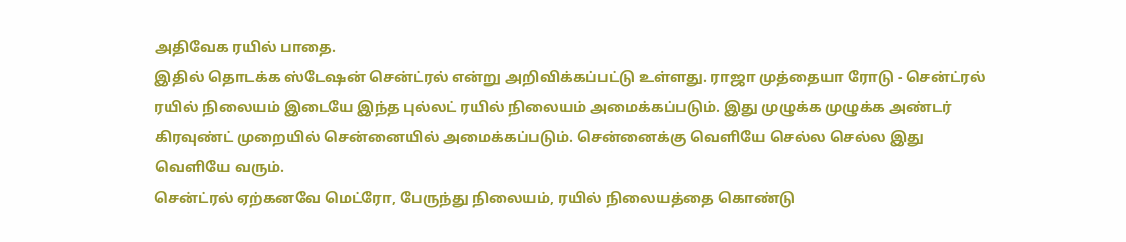அதிவேக ரயில் பாதை.
இதில் தொடக்க ஸ்டேஷன் சென்ட்ரல் என்று அறிவிக்கப்பட்டு உள்ளது. ராஜா முத்தையா ரோடு - சென்ட்ரல் ரயில் நிலையம் இடையே இந்த புல்லட் ரயில் நிலையம் அமைக்கப்படும். இது முழுக்க முழுக்க அண்டர் கிரவுண்ட் முறையில் சென்னையில் அமைக்கப்படும். சென்னைக்கு வெளியே செல்ல செல்ல இது வெளியே வரும்.
சென்ட்ரல் ஏற்கனவே மெட்ரோ, பேருந்து நிலையம், ரயில் நிலையத்தை கொண்டு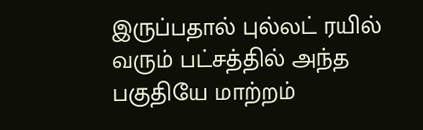இருப்பதால் புல்லட் ரயில் வரும் பட்சத்தில் அந்த பகுதியே மாற்றம்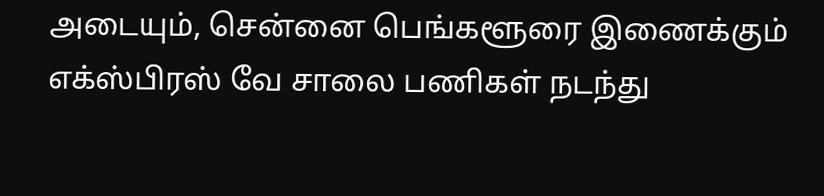அடையும், சென்னை பெங்களூரை இணைக்கும் எக்ஸ்பிரஸ் வே சாலை பணிகள் நடந்து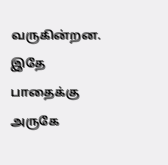வருகின்றன. இதே பாதைக்கு அருகே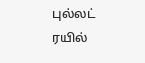புல்லட் ரயில்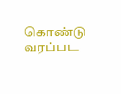கொண்டு வரப்பட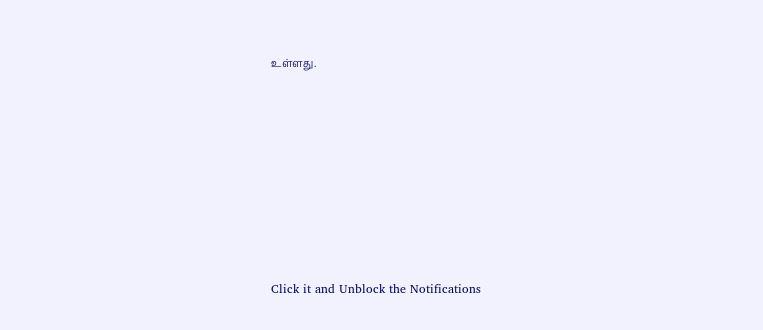உள்ளது.












Click it and Unblock the Notifications